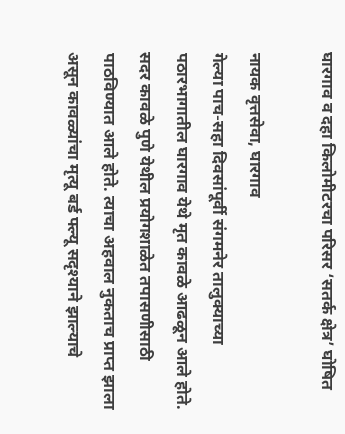घारगाव व दहा किलोमीटरचा परिसर ‘सतर्क क्षेत्र’ घोषित

नायक वृत्तसेवा, घारगाव
गेल्या पाच-सहा दिवसांपूर्वी संगमनेर तालुक्याच्या पठारभागातील घारगाव येथे मृत कावळे आढळून आले होते. सदर कावळे पुणे येथील प्रयोगशाळेत तपासणीसाठी पाठविण्यात आले होते. त्याचा अहवाल नुकताच प्राप्त झाला असून कावळ्यांचा मृत्यू बर्ड फ्ल्यू सदृश्याने झाल्याचे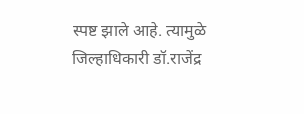स्पष्ट झाले आहे. त्यामुळे जिल्हाधिकारी डॉ.राजेंद्र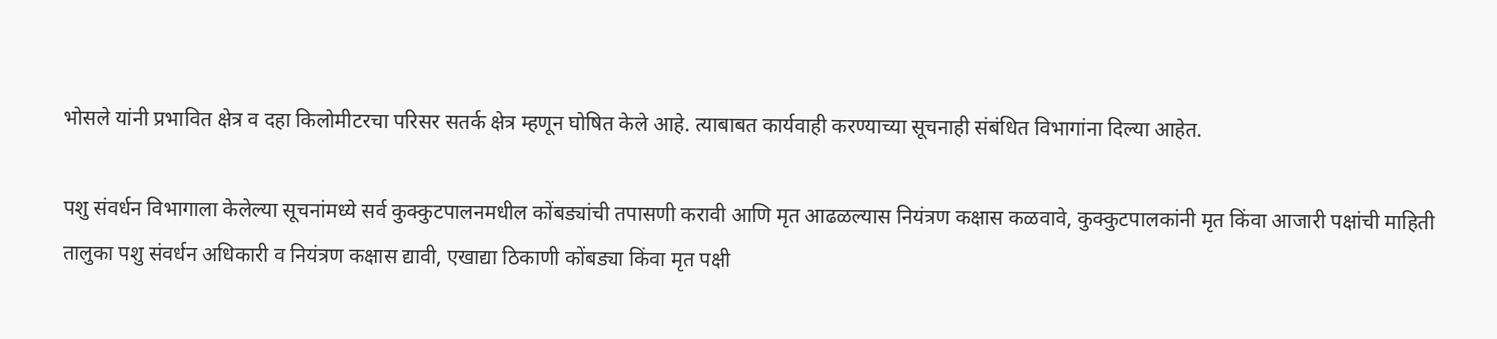भोसले यांनी प्रभावित क्षेत्र व दहा किलोमीटरचा परिसर सतर्क क्षेत्र म्हणून घोषित केले आहे. त्याबाबत कार्यवाही करण्याच्या सूचनाही संबंधित विभागांना दिल्या आहेत.

पशु संवर्धन विभागाला केलेल्या सूचनांमध्ये सर्व कुक्कुटपालनमधील कोंबड्यांची तपासणी करावी आणि मृत आढळल्यास नियंत्रण कक्षास कळवावे, कुक्कुटपालकांनी मृत किंवा आजारी पक्षांची माहिती तालुका पशु संवर्धन अधिकारी व नियंत्रण कक्षास द्यावी, एखाद्या ठिकाणी कोंबड्या किंवा मृत पक्षी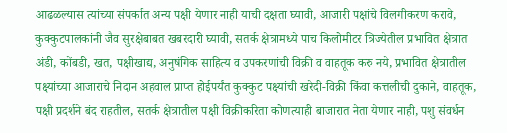आढळल्यास त्यांच्या संपर्कात अन्य पक्षी येणार नाही याची दक्षता घ्यावी, आजारी पक्षांचे विलगीकरण करावे, कुक्कुटपालकांनी जैव सुरक्षेबाबत खबरदारी घ्यावी, सतर्क क्षेत्रामध्ये पाच किलोमीटर त्रिज्येतील प्रभावित क्षेत्रात अंडी, कोंबडी, खत, पक्षीखाद्य, अनुषंगिक साहित्य व उपकरणांची विक्री व वाहतूक करु नये, प्रभावित क्षेत्रातील पक्ष्यांच्या आजाराचे निदान अहवाल प्राप्त होईपर्यंत कुक्कुट पक्ष्यांची खरेदी-विक्री किंवा कत्तलीची दुकाने, वाहतूक, पक्षी प्रदर्शने बंद राहतील, सतर्क क्षेत्रातील पक्षी विक्रीकरिता कोणत्याही बाजारात नेता येणार नाही, पशु संवर्धन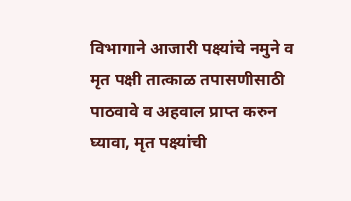विभागाने आजारी पक्ष्यांचे नमुने व मृत पक्षी तात्काळ तपासणीसाठी पाठवावे व अहवाल प्राप्त करुन घ्यावा, मृत पक्ष्यांची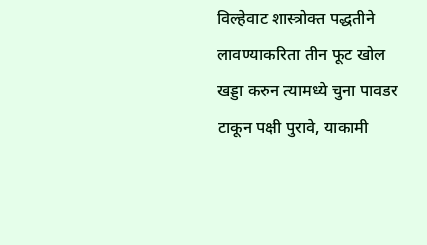विल्हेवाट शास्त्रोक्त पद्धतीने लावण्याकरिता तीन फूट खोल खड्डा करुन त्यामध्ये चुना पावडर टाकून पक्षी पुरावे, याकामी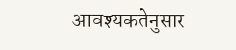आवश्यकतेनुसार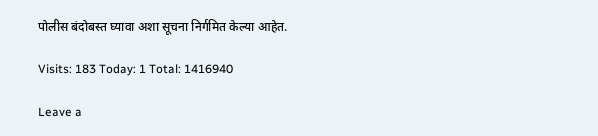पोलीस बंदोबस्त घ्यावा अशा सूचना निर्गमित केल्या आहेत.

Visits: 183 Today: 1 Total: 1416940

Leave a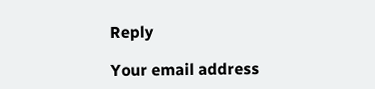Reply

Your email address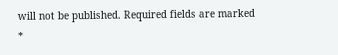will not be published. Required fields are marked *